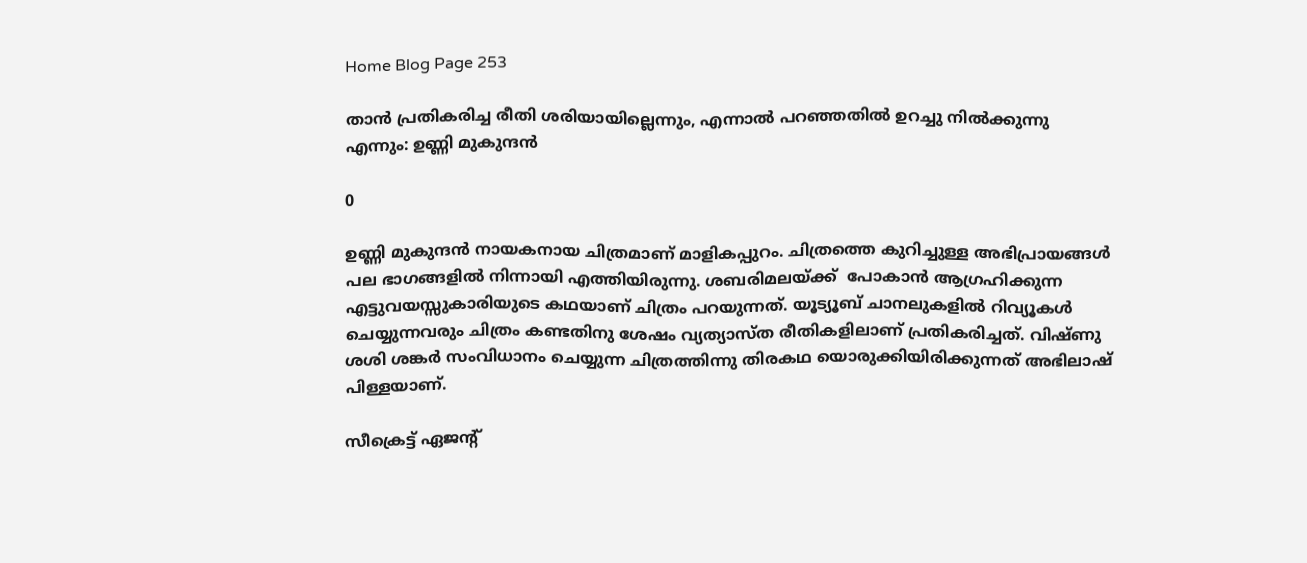Home Blog Page 253

താൻ പ്രതികരിച്ച രീതി ശരിയായില്ലെന്നും, എന്നാൽ പറഞ്ഞതിൽ ഉറച്ചു നിൽക്കുന്നു എന്നും: ഉണ്ണി മുകുന്ദൻ

0

ഉണ്ണി മുകുന്ദൻ നായകനായ ചിത്രമാണ് മാളികപ്പുറം. ചിത്രത്തെ കുറിച്ചുള്ള അഭിപ്രായങ്ങൾ പല ഭാഗങ്ങളിൽ നിന്നായി എത്തിയിരുന്നു. ശബരിമലയ്ക്ക്‌  പോകാൻ ആഗ്രഹിക്കുന്ന എട്ടുവയസ്സുകാരിയുടെ കഥയാണ് ചിത്രം പറയുന്നത്. യൂട്യൂബ് ചാനലുകളിൽ റിവ്യൂകൾ ചെയ്യുന്നവരും ചിത്രം കണ്ടതിനു ശേഷം വ്യത്യാസ്‌ത രീതികളിലാണ് പ്രതികരിച്ചത്. വിഷ്ണു ശശി ശങ്കർ സംവിധാനം ചെയ്യുന്ന ചിത്രത്തിന്നു തിരകഥ യൊരുക്കിയിരിക്കുന്നത് അഭിലാഷ് പിള്ളയാണ്.

സീക്രെട്ട് ഏജന്റ്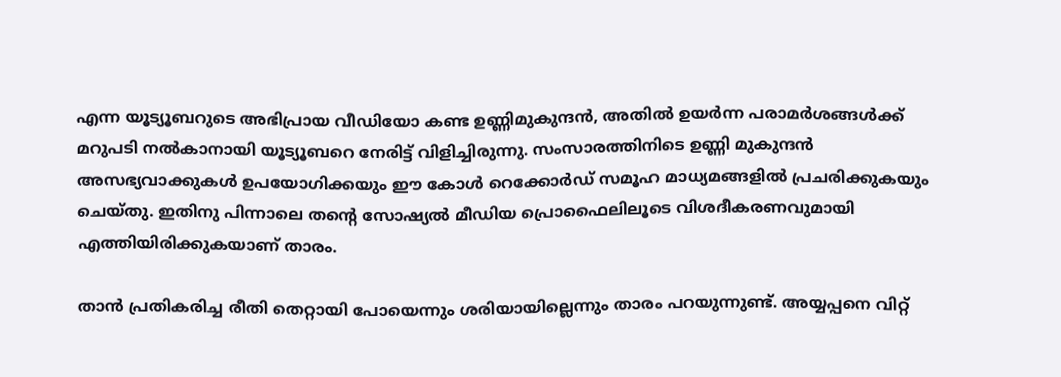എന്ന യൂട്യൂബറുടെ അഭിപ്രായ വീഡിയോ കണ്ട ഉണ്ണിമുകുന്ദൻ, അതിൽ ഉയർന്ന പരാമർശങ്ങൾക്ക്‌ മറുപടി നൽകാനായി യൂട്യൂബറെ നേരിട്ട് വിളിച്ചിരുന്നു. സംസാരത്തിനിടെ ഉണ്ണി മുകുന്ദൻ അസഭ്യവാക്കുകൾ ഉപയോഗിക്കയും ഈ കോൾ റെക്കോർഡ് സമൂഹ മാധ്യമങ്ങളിൽ പ്രചരിക്കുകയും ചെയ്തു. ഇതിനു പിന്നാലെ തന്റെ സോഷ്യൽ മീഡിയ പ്രൊഫൈലിലൂടെ വിശദീകരണവുമായി എത്തിയിരിക്കുകയാണ് താരം.

താൻ പ്രതികരിച്ച രീതി തെറ്റായി പോയെന്നും ശരിയായില്ലെന്നും താരം പറയുന്നുണ്ട്. അയ്യപ്പനെ വിറ്റ്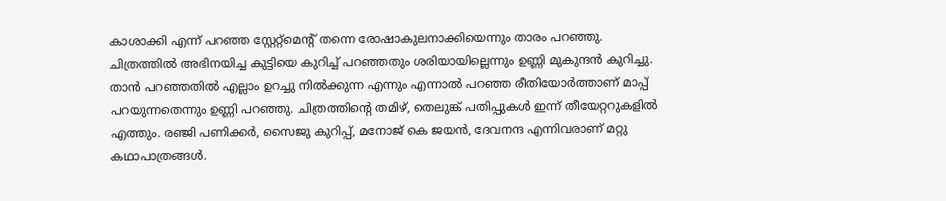കാശാക്കി എന്ന് പറഞ്ഞ സ്റ്റേറ്റ്മെന്റ് തന്നെ രോഷാകുലനാക്കിയെന്നും താരം പറഞ്ഞു. ചിത്രത്തിൽ അഭിനയിച്ച കുട്ടിയെ കുറിച്ച് പറഞ്ഞതും ശരിയായില്ലെന്നും ഉണ്ണി മുകുന്ദൻ കുറിച്ചു. താൻ പറഞ്ഞതിൽ എല്ലാം ഉറച്ചു നിൽക്കുന്ന എന്നും എന്നാൽ പറഞ്ഞ രീതിയോർത്താണ് മാപ്പ് പറയുന്നതെന്നും ഉണ്ണി പറഞ്ഞു. ചിത്രത്തിന്റെ തമിഴ്, തെലുങ്ക് പതിപ്പുകൾ ഇന്ന് തീയേറ്ററുകളിൽ എത്തും. രഞ്ജി പണിക്കർ, സൈജു കുറിപ്പ്, മനോജ്‌ കെ ജയൻ, ദേവനന്ദ എന്നിവരാണ് മറ്റു കഥാപാത്രങ്ങൾ.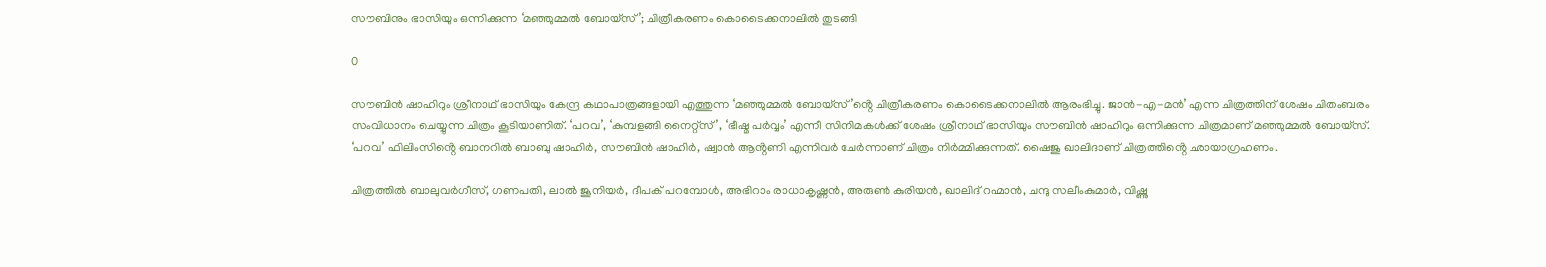സൗബിനും ഭാസിയും ഒന്നിക്കുന്ന ‘മഞ്ഞുമ്മൽ ബോയ്സ്’; ചിത്രീകരണം കൊടൈക്കനാലിൽ തുടങ്ങി

0

സൗബിൻ ഷാഹിറും ശ്രീനാഥ് ഭാസിയും കേന്ദ്ര കഥാപാത്രങ്ങളായി എത്തുന്ന ‘മഞ്ഞുമ്മൽ ബോയ്സ്’ൻ്റെ ചിത്രീകരണം കൊടൈക്കനാലിൽ ആരംഭിച്ചു. ജാൻ-എ-മൻ’ എന്ന ചിത്രത്തിന് ശേഷം ചിതംബരം സംവിധാനം ചെയ്യുന്ന ചിത്രം കൂടിയാണിത്. ‘പറവ’, ‘കുമ്പളങ്ങി നൈറ്റ്സ്’, ‘ഭീഷ്മ പർവ്വം’ എന്നീ സിനിമകൾക്ക് ശേഷം ശ്രീനാഥ് ഭാസിയും സൗബിൻ ഷാഹിറും ഒന്നിക്കുന്ന ചിത്രമാണ് മഞ്ഞുമ്മൽ ബോയ്സ്. ‘പറവ’ ഫിലിംസിൻ്റെ ബാനറിൽ ബാബു ഷാഹിർ, സൗബിൻ ഷാഹിർ, ഷ്വാൻ ആൻ്റണി എന്നിവർ ചേർന്നാണ് ചിത്രം നിർമ്മിക്കുന്നത്. ഷൈജു ഖാലിദാണ് ചിത്രത്തിൻ്റെ ഛായാഗ്രഹണം.

ചിത്രത്തിൽ ബാലുവർഗീസ്, ഗണപതി, ലാൽ ജൂനിയർ, ദീപക് പറമ്പോൾ, അഭിറാം രാധാകൃഷ്ണൻ, അരുൺ കുരിയൻ, ഖാലിദ് റഹ്മാൻ, ചന്ദു സലീംകുമാർ, വിഷ്ണു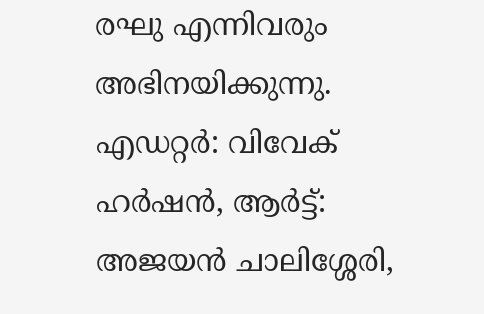രഘു എന്നിവരും അഭിനയിക്കുന്നു. എഡറ്റർ: വിവേക് ഹർഷൻ, ആർട്ട്: അജയൻ ചാലിശ്ശേരി,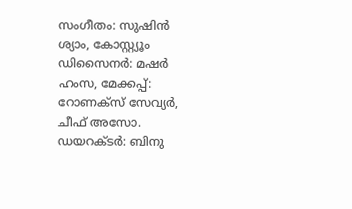സംഗീതം: സുഷിൻ ശ്യാം, കോസ്റ്റ്യൂം ഡിസൈനർ: മഷർ ഹംസ, മേക്കപ്പ്: റോണക്സ് സേവ്യർ, ചീഫ് അസോ. ഡയറക്ടർ: ബിനു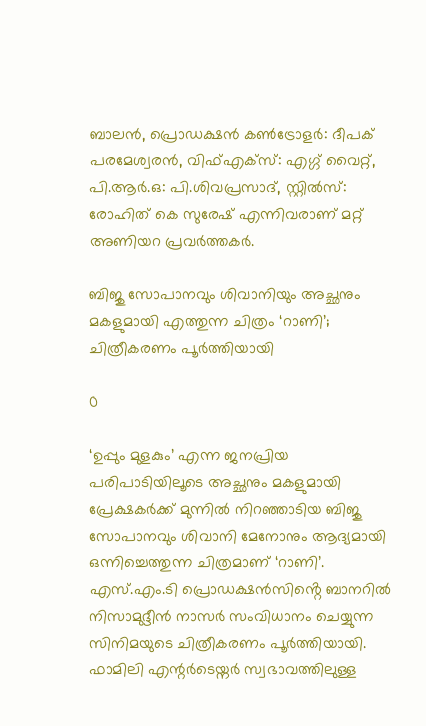ബാലൻ, പ്രൊഡക്ഷൻ കൺട്രോളർ: ദീപക് പരമേശ്വരൻ, വിഫ്എക്സ്: എഗ്ഗ് വൈറ്റ്, പി.ആർ.ഒ: പി.ശിവപ്രസാദ്, സ്റ്റിൽസ്: രോഹിത് കെ സുരേഷ് എന്നിവരാണ് മറ്റ് അണിയറ പ്രവർത്തകർ.

ബിജു സോപാനവും ശിവാനിയും അച്ഛനും മകളുമായി എത്തുന്ന ചിത്രം ‘റാണി’; ചിത്രീകരണം പൂർത്തിയായി

0

‘ഉപ്പും മുളകും’ എന്ന ജനപ്രിയ പരിപാടിയിലൂടെ അച്ഛനും മകളുമായി പ്രേക്ഷകർക്ക് മുന്നിൽ നിറഞ്ഞാടിയ ബിജു സോപാനവും ശിവാനി മേനോനും ആദ്യമായി ഒന്നിച്ചെത്തുന്ന ചിത്രമാണ് ‘റാണി’. എസ്.എം.ടി പ്രൊഡക്ഷൻസിൻ്റെ ബാനറിൽ നിസാമുദ്ദീൻ നാസർ സംവിധാനം ചെയ്യുന്ന സിനിമയുടെ ചിത്രീകരണം പൂർത്തിയായി. ഫാമിലി എന്റർടെയ്നർ സ്വഭാവത്തിലുള്ള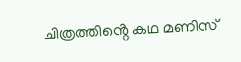ചിത്രത്തിൻ്റെ കഥ മണിസ്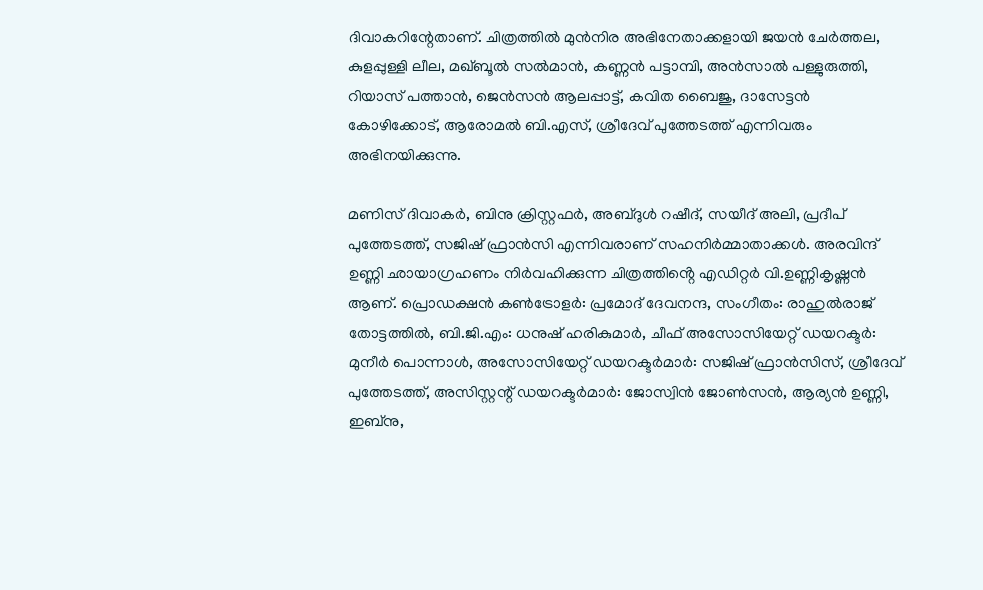ദിവാകറിന്റേതാണ്. ചിത്രത്തിൽ മുൻനിര അഭിനേതാക്കളായി ജയൻ ചേർത്തല, കുളപ്പുള്ളി ലീല, മഖ്ബൂൽ സൽമാൻ, കണ്ണൻ പട്ടാമ്പി, അൻസാൽ പള്ളുരുത്തി, റിയാസ് പത്താൻ, ജെൻസൻ ആലപ്പാട്ട്, കവിത ബൈജു, ദാസേട്ടൻ കോഴിക്കോട്, ആരോമൽ ബി.എസ്, ശ്രീദേവ് പുത്തേടത്ത് എന്നിവരും അഭിനയിക്കുന്നു.

മണിസ് ദിവാകർ, ബിനു ക്രിസ്റ്റഫർ, അബ്ദുൾ റഷീദ്, സയീദ് അലി, പ്രദീപ് പുത്തേടത്ത്, സജിഷ് ഫ്രാൻസി എന്നിവരാണ് സഹനിർമ്മാതാക്കൾ. അരവിന്ദ് ഉണ്ണി ഛായാഗ്രഹണം നിർവഹിക്കുന്ന ചിത്രത്തിൻ്റെ എഡിറ്റർ വി.ഉണ്ണികൃഷ്ണൻ ആണ്. പ്രൊഡക്ഷൻ കൺട്രോളർ: പ്രമോദ് ദേവനന്ദ, സംഗീതം: രാഹുൽരാജ് തോട്ടത്തിൽ, ബി.ജി.എം: ധനുഷ് ഹരികുമാർ, ചീഫ് അസോസിയേറ്റ് ഡയറക്ടർ: മുനീർ പൊന്നാൾ, അസോസിയേറ്റ് ഡയറക്ടർമാർ: സജിഷ് ഫ്രാൻസിസ്, ശ്രീദേവ് പുത്തേടത്ത്, അസിസ്റ്റന്റ് ഡയറക്ടർമാർ: ജോസ്വിൻ ജോൺസൻ, ആര്യൻ ഉണ്ണി, ഇബ്നു,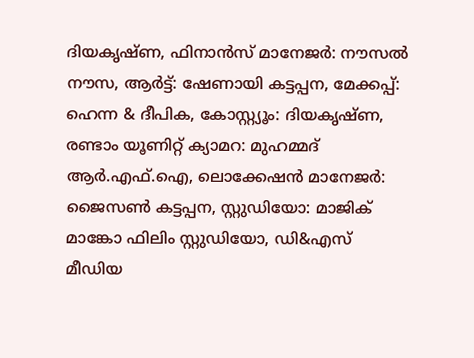ദിയകൃഷ്ണ, ഫിനാൻസ് മാനേജർ: നൗസൽ നൗസ, ആർട്ട്: ഷേണായി കട്ടപ്പന, മേക്കപ്പ്: ഹെന്ന & ദീപിക, കോസ്റ്റ്യൂം: ദിയകൃഷ്ണ, രണ്ടാം യൂണിറ്റ് ക്യാമറ: മുഹമ്മദ് ആർ.എഫ്.ഐ, ലൊക്കേഷൻ മാനേജർ: ജൈസൺ കട്ടപ്പന, സ്റ്റുഡിയോ: മാജിക് മാങ്കോ ഫിലിം സ്റ്റുഡിയോ, ഡി&എസ് മീഡിയ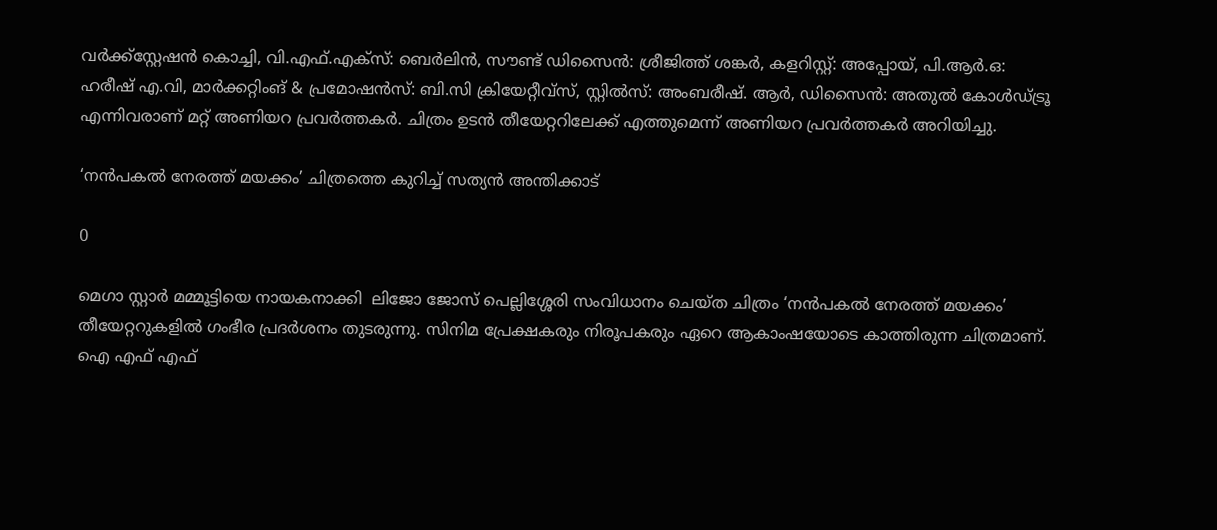വർക്ക്സ്റ്റേഷൻ കൊച്ചി, വി.എഫ്.എക്സ്: ബെർലിൻ, സൗണ്ട് ഡിസൈൻ: ശ്രീജിത്ത് ശങ്കർ, കളറിസ്റ്റ്: അപ്പോയ്, പി.ആർ.ഒ: ഹരീഷ് എ.വി, മാർക്കറ്റിംങ് & പ്രമോഷൻസ്: ബി.സി ക്രിയേറ്റീവ്സ്, സ്റ്റിൽസ്: അംബരീഷ്. ആർ, ഡിസൈൻ: അതുൽ കോൾഡ്ട്രൂ എന്നിവരാണ് മറ്റ് അണിയറ പ്രവർത്തകർ. ചിത്രം ഉടൻ തീയേറ്ററിലേക്ക് എത്തുമെന്ന് അണിയറ പ്രവർത്തകർ അറിയിച്ചു.

‘നൻപകൽ നേരത്ത് മയക്കം’ ചിത്രത്തെ കുറിച്ച് സത്യൻ അന്തിക്കാട്

0

മെഗാ സ്റ്റാർ മമ്മൂട്ടിയെ നായകനാക്കി  ലിജോ ജോസ് പെല്ലിശ്ശേരി സംവിധാനം ചെയ്ത ചിത്രം ‘നൻപകൽ നേരത്ത് മയക്കം’ തീയേറ്ററുകളിൽ ഗംഭീര പ്രദർശനം തുടരുന്നു. സിനിമ പ്രേക്ഷകരും നിരൂപകരും ഏറെ ആകാംഷയോടെ കാത്തിരുന്ന ചിത്രമാണ്. ഐ എഫ് എഫ്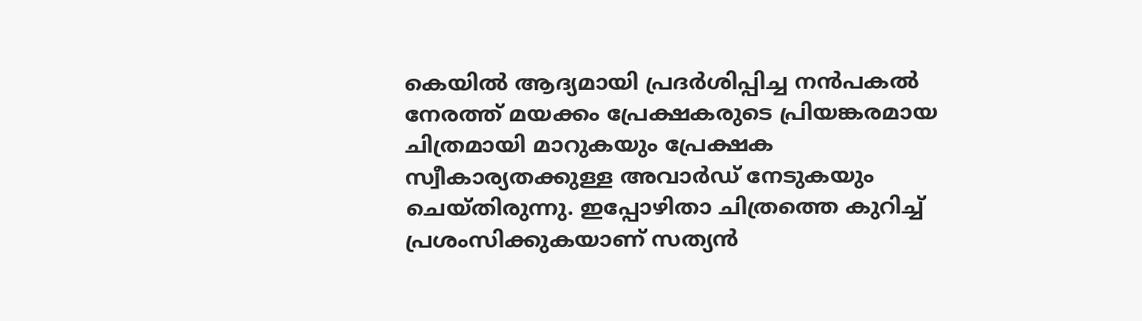കെയിൽ ആദ്യമായി പ്രദർശിപ്പിച്ച നൻപകൽ നേരത്ത് മയക്കം പ്രേക്ഷകരുടെ പ്രിയങ്കരമായ ചിത്രമായി മാറുകയും പ്രേക്ഷക സ്വീകാര്യതക്കുള്ള അവാർഡ് നേടുകയും ചെയ്തിരുന്നു. ഇപ്പോഴിതാ ചിത്രത്തെ കുറിച്ച് പ്രശംസിക്കുകയാണ് സത്യൻ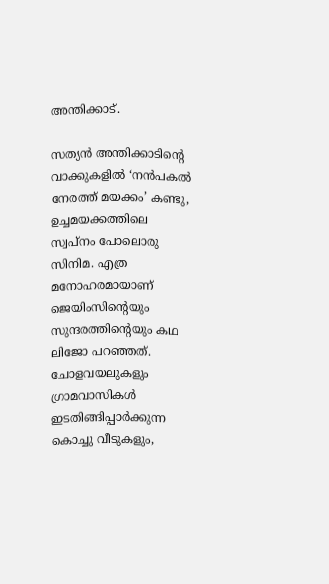അന്തിക്കാട്.

സത്യൻ അന്തിക്കാടിന്റെ വാക്കുകളിൽ ‘നൻപകൽ നേരത്ത് മയക്കം’ കണ്ടു, ഉച്ചമയക്കത്തിലെ  സ്വപ്നം പോലൊരു സിനിമ. എത്ര മനോഹരമായാണ് ജെയിംസിന്റെയും സുന്ദരത്തിന്റെയും കഥ ലിജോ പറഞ്ഞത്. ചോളവയലുകളും ഗ്രാമവാസികൾ ഇടതിങ്ങിപ്പാർക്കുന്ന കൊച്ചു വീടുകളും,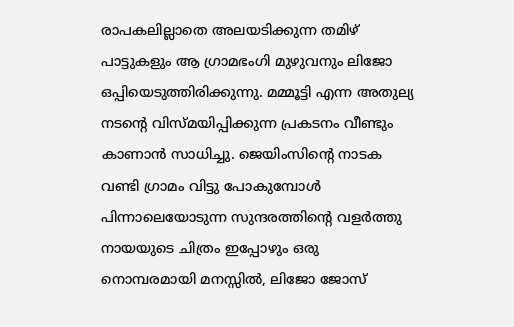രാപകലില്ലാതെ അലയടിക്കുന്ന തമിഴ് പാട്ടുകളും ആ ഗ്രാമഭംഗി മുഴുവനും ലിജോ ഒപ്പിയെടുത്തിരിക്കുന്നു. മമ്മൂട്ടി എന്ന അതുല്യ നടന്റെ വിസ്മയിപ്പിക്കുന്ന പ്രകടനം വീണ്ടും കാണാൻ സാധിച്ചു. ജെയിംസിന്റെ നാടക വണ്ടി ഗ്രാമം വിട്ടു പോകുമ്പോൾ പിന്നാലെയോടുന്ന സുന്ദരത്തിന്റെ വളർത്തു നായയുടെ ചിത്രം ഇപ്പോഴും ഒരു നൊമ്പരമായി മനസ്സിൽ, ലിജോ ജോസ്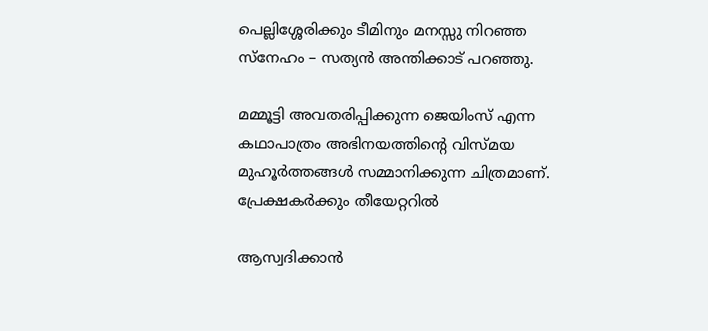പെല്ലിശ്ശേരിക്കും ടീമിനും മനസ്സു നിറഞ്ഞ സ്നേഹം – സത്യൻ അന്തിക്കാട് പറഞ്ഞു.

മമ്മൂട്ടി അവതരിപ്പിക്കുന്ന ജെയിംസ് എന്ന കഥാപാത്രം അഭിനയത്തിന്റെ വിസ്മയ മുഹൂർത്തങ്ങൾ സമ്മാനിക്കുന്ന ചിത്രമാണ്. പ്രേക്ഷകർക്കും തീയേറ്ററിൽ

ആസ്വദിക്കാൻ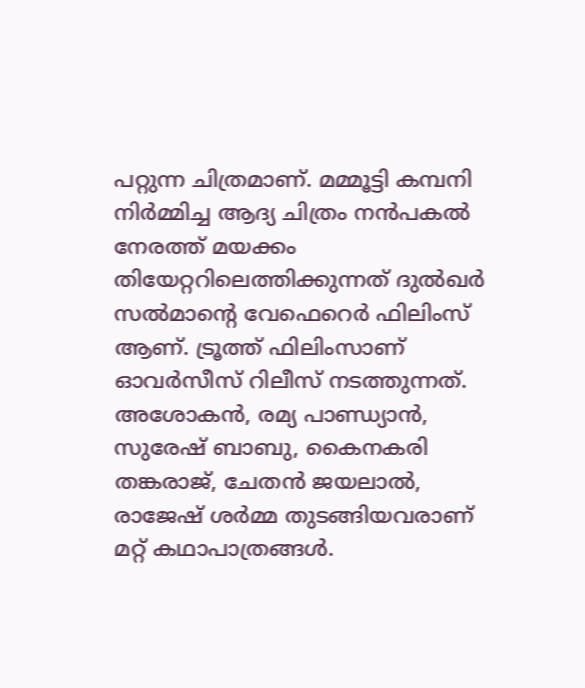പറ്റുന്ന ചിത്രമാണ്. മമ്മൂട്ടി കമ്പനി നിർമ്മിച്ച ആദ്യ ചിത്രം നൻപകൽ നേരത്ത് മയക്കം തിയേറ്ററിലെത്തിക്കുന്നത് ദുൽഖർ സൽമാന്റെ വേഫെറെർ ഫിലിംസ്‌ ആണ്. ട്രൂത്ത് ഫിലിംസാണ് ഓവർസീസ് റിലീസ് നടത്തുന്നത്. അശോകൻ, രമ്യ പാണ്ഡ്യാൻ, സുരേഷ് ബാബു, കൈനകരി തങ്കരാജ്‌, ചേതൻ ജയലാൽ, രാജേഷ് ശർമ്മ തുടങ്ങിയവരാണ് മറ്റ് കഥാപാത്രങ്ങൾ.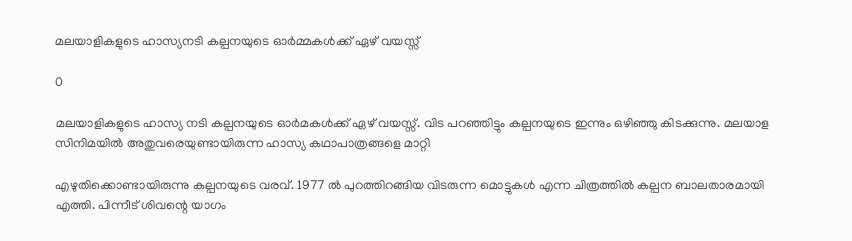മലയാളികളുടെ ഹാസ്യനടി കല്പനയുടെ ഓർമ്മകൾക്ക്‌ ഏഴ് വയസ്സ്

0

മലയാളികളുടെ ഹാസ്യ നടി കല്പനയുടെ ഓർമകൾക്ക് ഏഴ് വയസ്സ്. വിട പറഞ്ഞിട്ടും കല്പനയുടെ ഇന്നും ഒഴിഞ്ഞു കിടക്കുന്നു. മലയാള സിനിമയിൽ അതുവരെയുണ്ടായിരുന്ന ഹാസ്യ കഥാപാത്രങ്ങളെ മാറ്റി

എഴുതിക്കൊണ്ടായിരുന്നു കല്പനയുടെ വരവ്. 1977 ൽ പുറത്തിറങ്ങിയ വിടരുന്ന മൊട്ടുകൾ എന്ന ചിത്രത്തിൽ കല്പന ബാലതാരമായി എത്തി. പിന്നീട് ശിവന്റെ യാഗം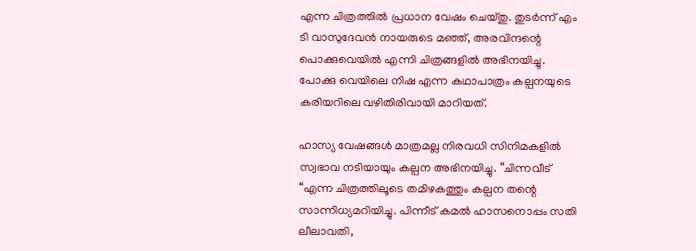എന്ന ചിത്രത്തിൽ പ്രധാന വേഷം ചെയ്തു. തുടർന്ന് എം ടി വാസുദേവൻ നായരുടെ മഞ്ഞ്, അരവിന്ദന്റെ പൊക്കുവെയിൽ എന്നി ചിത്രങ്ങളിൽ അഭിനയിച്ചു. പോക്കു വെയിലെ നിഷ എന്ന കഥാപാത്രം കല്പനയുടെ കരിയറിലെ വഴിതിരിവായി മാറിയത്.

ഹാസ്യ വേഷങ്ങൾ മാത്രമല്ല നിരവധി സിനിമകളിൽ സ്വഭാവ നടിയായും കല്പന അഭിനയിച്ചു. “ചിന്നവീട് “എന്ന ചിത്രത്തിലൂടെ തമിഴകത്തും കല്പന തന്റെ സാന്നിധ്യമറിയിച്ചു. പിന്നീട് കമൽ ഹാസനൊപ്പം സതി ലീലാവതി,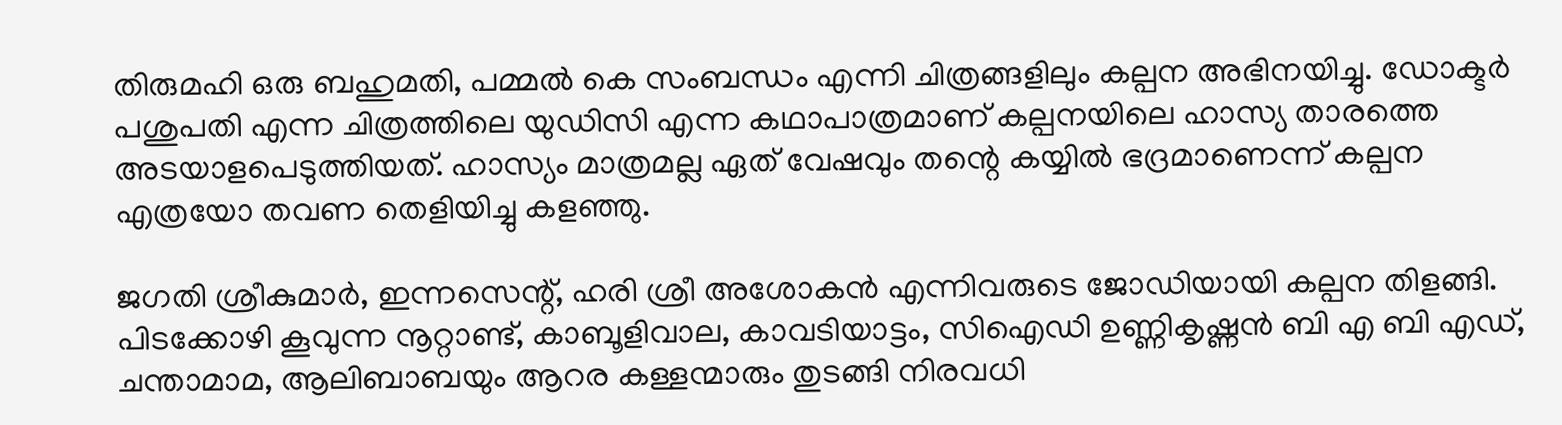തിരുമഹി ഒരു ബഹുമതി, പമ്മൽ കെ സംബന്ധം എന്നി ചിത്രങ്ങളിലും കല്പന അഭിനയിച്ചു. ഡോക്ടർ പശുപതി എന്ന ചിത്രത്തിലെ യുഡിസി എന്ന കഥാപാത്രമാണ് കല്പനയിലെ ഹാസ്യ താരത്തെ അടയാളപെടുത്തിയത്. ഹാസ്യം മാത്രമല്ല ഏത് വേഷവും തന്റെ കയ്യിൽ ഭദ്രമാണെന്ന് കല്പന എത്രയോ തവണ തെളിയിച്ചു കളഞ്ഞു.

ജഗതി ശ്രീകുമാർ, ഇന്നസെന്റ്, ഹരി ശ്രീ അശോകൻ എന്നിവരുടെ ജോഡിയായി കല്പന തിളങ്ങി. പിടക്കോഴി കൂവുന്ന നൂറ്റാണ്ട്, കാബൂളിവാല, കാവടിയാട്ടം, സിഐഡി ഉണ്ണികൃഷ്ണൻ ബി എ ബി എഡ്, ചന്താമാമ, ആലിബാബയും ആറര കള്ളന്മാരും തുടങ്ങി നിരവധി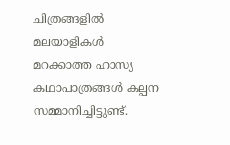ചിത്രങ്ങളിൽ മലയാളികൾ മറക്കാത്ത ഹാസ്യ കഥാപാത്രങ്ങൾ കല്പന സമ്മാനിച്ചിട്ടുണ്ട്.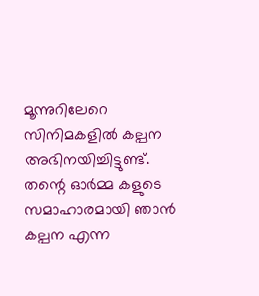മൂന്നുറിലേറെ സിനിമകളിൽ കല്പന അഭിനയിച്ചിട്ടുണ്ട്. തന്റെ ഓർമ്മ കളുടെ സമാഹാരമായി ഞാൻ കല്പന എന്ന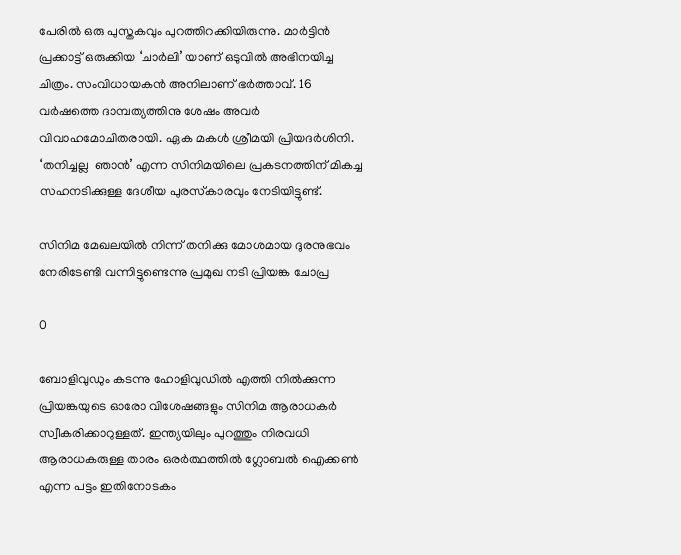പേരിൽ ഒരു പുസ്തകവും പുറത്തിറക്കിയിരുന്നു. മാർട്ടിൻ പ്രക്കാട്ട് ഒരുക്കിയ ‘ചാർലി’ യാണ് ഒടുവിൽ അഭിനയിച്ച ചിത്രം. സംവിധായകൻ അനിലാണ് ഭർത്താവ്. 16 വർഷത്തെ ദാമ്പത്യത്തിനു ശേഷം അവർ വിവാഹമോചിതരായി. ഏക മകൾ ശ്രീമയി പ്രിയദർശിനി. ‘തനിച്ചല്ല  ഞാൻ’ എന്ന സിനിമയിലെ പ്രകടനത്തിന് മികച്ച സഹനടിക്കുള്ള ദേശീയ പുരസ്‌കാരവും നേടിയിട്ടുണ്ട്.

സിനിമ മേഖലയിൽ നിന്ന് തനിക്കു മോശമായ ദുരനുഭവം നേരിടേണ്ടി വന്നിട്ടുണ്ടെന്നു പ്രമുഖ നടി പ്രിയങ്ക ചോപ്ര

0

ബോളിവുഡും കടന്നു ഹോളിവുഡിൽ എത്തി നിൽക്കുന്ന പ്രിയങ്കയുടെ ഓരോ വിശേഷങ്ങളും സിനിമ ആരാധകർ സ്വീകരിക്കാറുള്ളത്. ഇന്ത്യയിലും പുറത്തും നിരവധി ആരാധകരുള്ള താരം ഒരർത്ഥത്തിൽ ഗ്ലോബൽ ഐക്കൺ എന്ന പട്ടം ഇതിനോടകം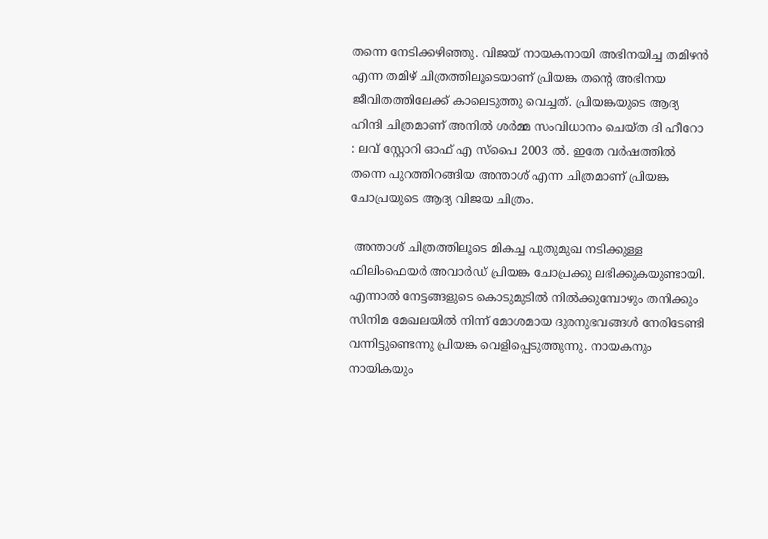തന്നെ നേടിക്കഴിഞ്ഞു. വിജയ് നായകനായി അഭിനയിച്ച തമിഴൻ എന്ന തമിഴ് ചിത്രത്തിലൂടെയാണ് പ്രിയങ്ക തന്റെ അഭിനയ ജീവിതത്തിലേക്ക് കാലെടുത്തു വെച്ചത്. പ്രിയങ്കയുടെ ആദ്യ ഹിന്ദി ചിത്രമാണ് അനിൽ ശർമ്മ സംവിധാനം ചെയ്ത ദി ഹീറോ : ലവ് സ്റ്റോറി ഓഫ് എ സ്പൈ 2003 ൽ. ഇതേ വർഷത്തിൽ തന്നെ പുറത്തിറങ്ങിയ അന്താശ് എന്ന ചിത്രമാണ് പ്രിയങ്ക ചോപ്രയുടെ ആദ്യ വിജയ ചിത്രം.

 അന്താശ് ചിത്രത്തിലൂടെ മികച്ച പുതുമുഖ നടിക്കുള്ള ഫിലിംഫെയർ അവാർഡ് പ്രിയങ്ക ചോപ്രക്കു ലഭിക്കുകയുണ്ടായി. എന്നാൽ നേട്ടങ്ങളുടെ കൊടുമുടിൽ നിൽക്കുമ്പോഴും തനിക്കും സിനിമ മേഖലയിൽ നിന്ന് മോശമായ ദുരനുഭവങ്ങൾ നേരിടേണ്ടി വന്നിട്ടുണ്ടെന്നു പ്രിയങ്ക വെളിപ്പെടുത്തുന്നു. നായകനും നായികയും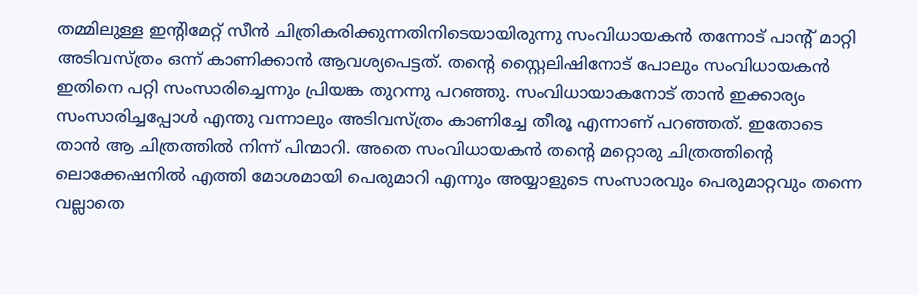തമ്മിലുള്ള ഇന്റിമേറ്റ് സീൻ ചിത്രികരിക്കുന്നതിനിടെയായിരുന്നു സംവിധായകൻ തന്നോട് പാന്റ് മാറ്റി അടിവസ്ത്രം ഒന്ന് കാണിക്കാൻ ആവശ്യപെട്ടത്. തന്റെ സ്റ്റൈലിഷിനോട് പോലും സംവിധായകൻ ഇതിനെ പറ്റി സംസാരിച്ചെന്നും പ്രിയങ്ക തുറന്നു പറഞ്ഞു. സംവിധായാകനോട് താൻ ഇക്കാര്യം സംസാരിച്ചപ്പോൾ എന്തു വന്നാലും അടിവസ്ത്രം കാണിച്ചേ തീരൂ എന്നാണ് പറഞ്ഞത്. ഇതോടെ താൻ ആ ചിത്രത്തിൽ നിന്ന് പിന്മാറി. അതെ സംവിധായകൻ തന്റെ മറ്റൊരു ചിത്രത്തിന്റെ ലൊക്കേഷനിൽ എത്തി മോശമായി പെരുമാറി എന്നും അയ്യാളുടെ സംസാരവും പെരുമാറ്റവും തന്നെ വല്ലാതെ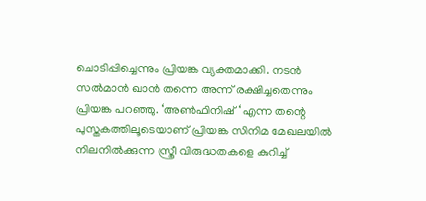ചൊടിപ്പിച്ചെന്നും പ്രിയങ്ക വ്യക്തമാക്കി. നടൻ സൽമാൻ ഖാൻ തന്നെ അന്ന് രക്ഷിച്ചതെന്നും പ്രിയങ്ക പറഞ്ഞു. ‘അൺഫിനിഷ് ‘ എന്ന തന്റെ പുസ്തകത്തിലൂടെയാണ് പ്രിയങ്ക സിനിമ മേഖലയിൽ നിലനിൽക്കുന്ന സ്ത്രീ വിരുദ്ധതകളെ കുറിച്ച്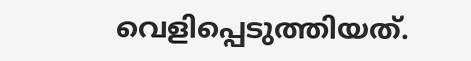വെളിപ്പെടുത്തിയത്.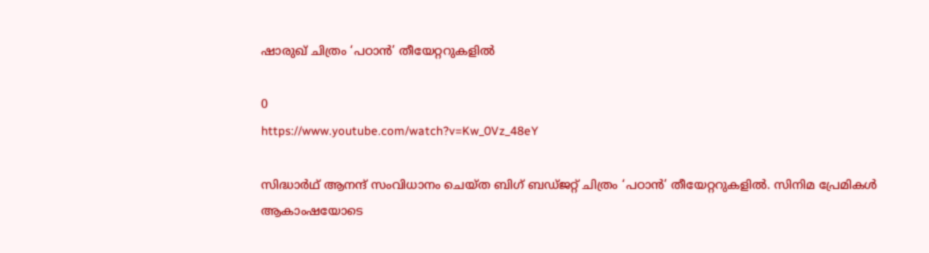ഷാരുഖ് ചിത്രം ‘പഠാൻ’ തീയേറ്ററുകളിൽ

0
https://www.youtube.com/watch?v=Kw_0Vz_48eY

സിദ്ധാർഥ് ആനന്ദ് സംവിധാനം ചെയ്ത ബിഗ് ബഡ്ജറ്റ് ചിത്രം ‘പഠാൻ’ തീയേറ്ററുകളിൽ. സിനിമ പ്രേമികൾ ആകാംഷയോടെ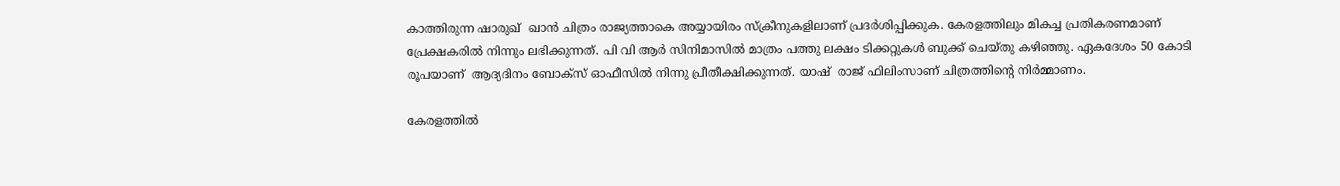കാത്തിരുന്ന ഷാരുഖ്  ഖാൻ ചിത്രം രാജ്യത്താകെ അയ്യായിരം സ്ക്രീനുകളിലാണ് പ്രദർശിപ്പിക്കുക. കേരളത്തിലും മികച്ച പ്രതികരണമാണ്  പ്രേക്ഷകരിൽ നിന്നും ലഭിക്കുന്നത്. പി വി ആർ സിനിമാസിൽ മാത്രം പത്തു ലക്ഷം ടിക്കറ്റുകൾ ബുക്ക്‌ ചെയ്തു കഴിഞ്ഞു. ഏകദേശം 50 കോടി രൂപയാണ്  ആദ്യദിനം ബോക്സ്‌ ഓഫീസിൽ നിന്നു പ്രീതീക്ഷിക്കുന്നത്. യാഷ്  രാജ്‌ ഫിലിംസാണ് ചിത്രത്തിന്റെ നിർമ്മാണം.

കേരളത്തിൽ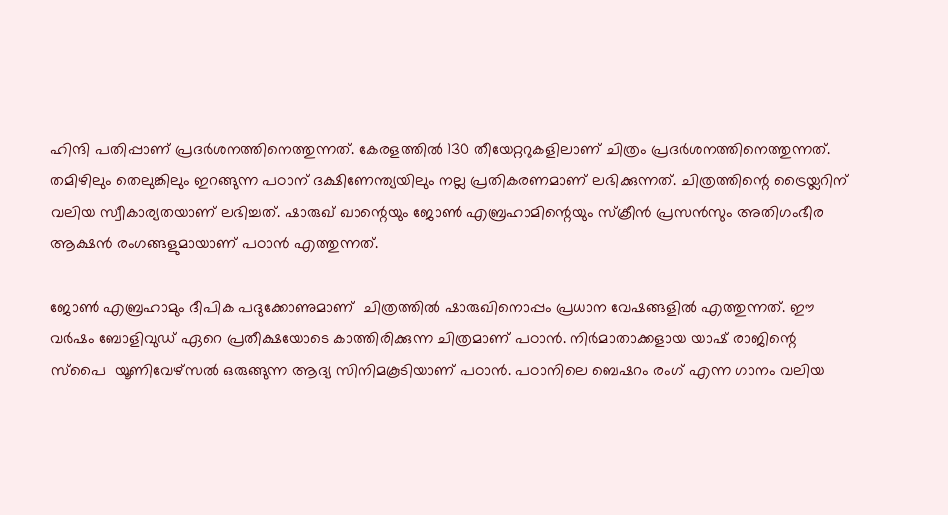ഹിന്ദി പതിപ്പാണ് പ്രദർശനത്തിനെത്തുന്നത്. കേരളത്തിൽ 130 തീയേറ്ററുകളിലാണ് ചിത്രം പ്രദർശനത്തിനെത്തുന്നത്. തമിഴിലും തെലുങ്കിലും ഇറങ്ങുന്ന പഠാന് ദക്ഷിണേന്ത്യയിലും നല്ല പ്രതികരണമാണ് ലഭിക്കുന്നത്. ചിത്രത്തിന്റെ ട്രൈയ്ലറിന് വലിയ സ്വീകാര്യതയാണ് ലഭിച്ചത്. ഷാരുഖ് ഖാന്റെയും ജോൺ എബ്രഹാമിന്റെയും സ്ക്രീൻ പ്രസൻസും അതിഗംഭീര ആക്ഷൻ രംഗങ്ങളുമായാണ് പഠാൻ എത്തുന്നത്.

ജോൺ എബ്രഹാമും ദീപിക പദുക്കോണുമാണ്  ചിത്രത്തിൽ ഷാരുഖിനൊപ്പം പ്രധാന വേഷങ്ങളിൽ എത്തുന്നത്. ഈ വർഷം ബോളിവുഡ് ഏറെ പ്രതീക്ഷയോടെ കാത്തിരിക്കുന്ന ചിത്രമാണ് പഠാൻ. നിർമാതാക്കളായ യാഷ് രാജിന്റെ സ്പൈ  യൂണിവേഴ്സൽ ഒരുങ്ങുന്ന ആദ്യ സിനിമകൂടിയാണ് പഠാൻ. പഠാനിലെ ബെഷറം രംഗ്‌ എന്ന ഗാനം വലിയ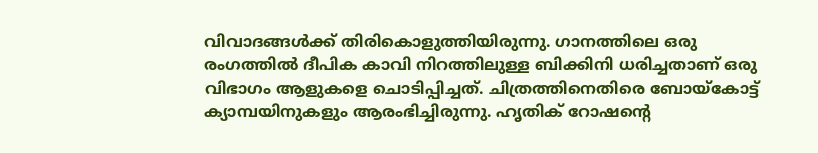വിവാദങ്ങൾക്ക്‌ തിരികൊളുത്തിയിരുന്നു. ഗാനത്തിലെ ഒരു രംഗത്തിൽ ദീപിക കാവി നിറത്തിലുള്ള ബിക്കിനി ധരിച്ചതാണ് ഒരു വിഭാഗം ആളുകളെ ചൊടിപ്പിച്ചത്. ചിത്രത്തിനെതിരെ ബോയ്കോട്ട് ക്യാമ്പയിനുകളും ആരംഭിച്ചിരുന്നു. ഹൃതിക് റോഷന്റെ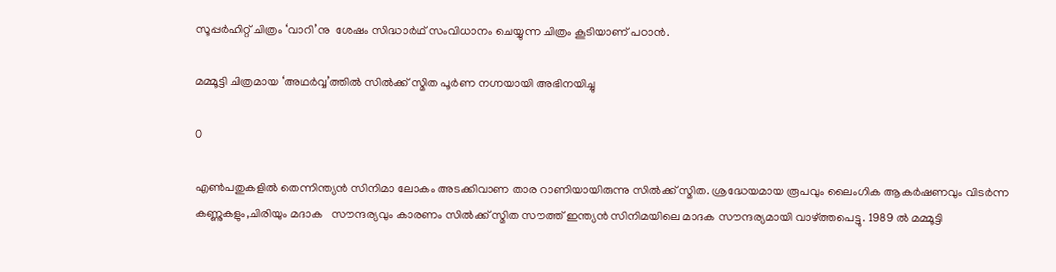സൂപ്പർഹിറ്റ് ചിത്രം ‘വാറി’നു  ശേഷം സിദ്ധാർഥ് സംവിധാനം ചെയ്യുന്ന ചിത്രം കൂടിയാണ് പഠാൻ.

മമ്മൂട്ടി ചിത്രമായ ‘അഥർവ്വ’ത്തിൽ സിൽക്ക് സ്മിത പൂർണ നഗ്നയായി അഭിനയിച്ചു

0

എൺപതുകളിൽ തെന്നിന്ത്യൻ സിനിമാ ലോകം അടക്കിവാണ താര റാണിയായിരുന്നു സിൽക്ക് സ്മിത. ശ്രദ്ധേയമായ രൂപവും ലൈംഗിക ആകർഷണവും വിടർന്ന കണ്ണുകളും,ചിരിയും മദാക   സൗന്ദര്യവും കാരണം സിൽക്ക് സ്മിത സൗത്ത് ഇന്ത്യൻ സിനിമയിലെ മാദക സൗന്ദര്യമായി വാഴ്ത്തപെട്ടു. 1989 ൽ മമ്മൂട്ടി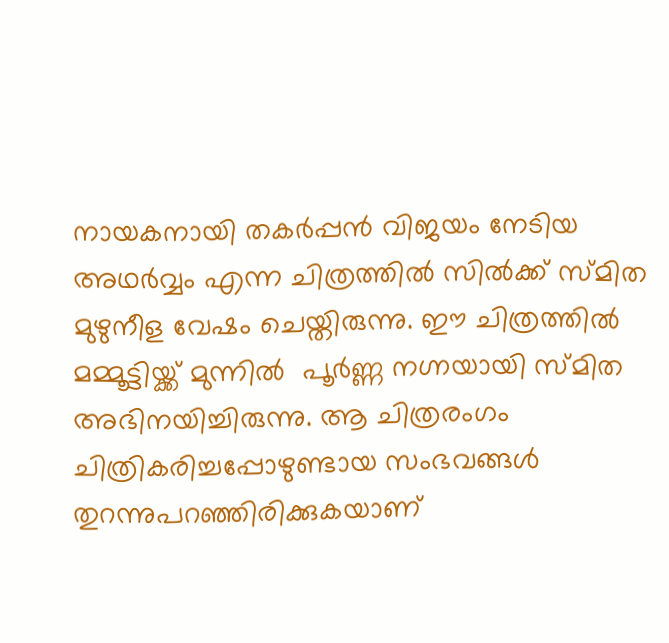നായകനായി തകർപ്പൻ വിജയം നേടിയ അഥർവ്വം എന്ന ചിത്രത്തിൽ സിൽക്ക് സ്മിത മുഴുനീള വേഷം ചെയ്തിരുന്നു. ഈ ചിത്രത്തിൽ മമ്മൂട്ടിയ്ക്ക്‌ മുന്നിൽ  പൂർണ്ണ നഗ്നയായി സ്മിത അഭിനയിച്ചിരുന്നു. ആ ചിത്രരംഗം ചിത്രികരിച്ചപ്പോഴുണ്ടായ സംഭവങ്ങൾ തുറന്നുപറഞ്ഞിരിക്കുകയാണ്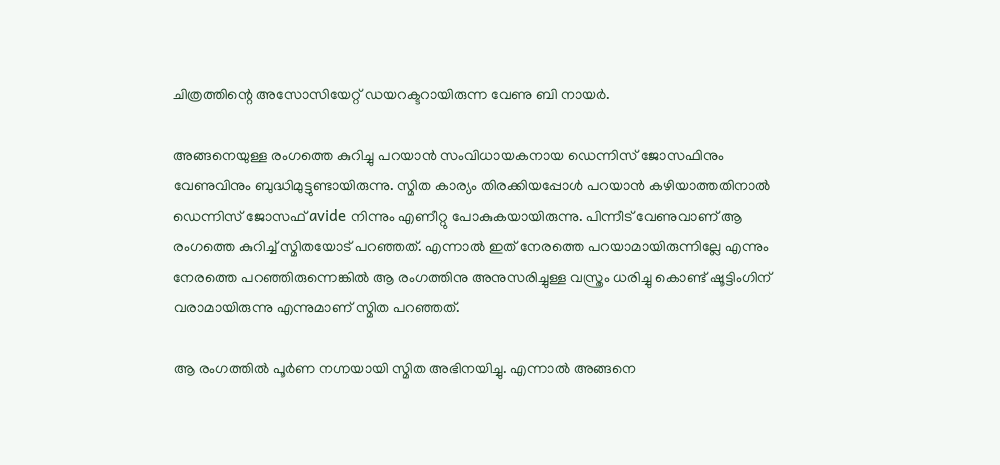ചിത്രത്തിന്റെ അസോസിയേറ്റ് ഡയറക്ടറായിരുന്ന വേണു ബി നായർ.

അങ്ങനെയുള്ള രംഗത്തെ കുറിച്ചു പറയാൻ സംവിധായകനായ ഡെന്നിസ് ജോസഫിനും വേണുവിനും ബുദ്ധിമുട്ടുണ്ടായിരുന്നു. സ്മിത കാര്യം തിരക്കിയപ്പോൾ പറയാൻ കഴിയാത്തതിനാൽ ഡെന്നിസ് ജോസഫ് avide നിന്നും എണീറ്റു പോകുകയായിരുന്നു. പിന്നീട് വേണുവാണ് ആ രംഗത്തെ കുറിച്ച് സ്മിതയോട് പറഞ്ഞത്. എന്നാൽ ഇത് നേരത്തെ പറയാമായിരുന്നില്ലേ എന്നും നേരത്തെ പറഞ്ഞിരുന്നെങ്കിൽ ആ രംഗത്തിനു അനുസരിച്ചുള്ള വസ്ത്രം ധരിച്ചു കൊണ്ട് ഷൂട്ടിംഗിന് വരാമായിരുന്നു എന്നുമാണ് സ്മിത പറഞ്ഞത്.

ആ രംഗത്തിൽ പൂർണ നഗ്നയായി സ്മിത അഭിനയിച്ചു. എന്നാൽ അങ്ങനെ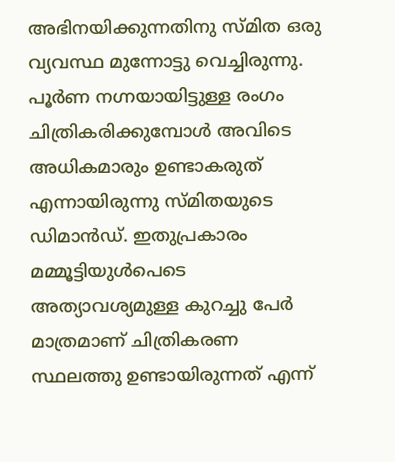അഭിനയിക്കുന്നതിനു സ്മിത ഒരു വ്യവസ്ഥ മുന്നോട്ടു വെച്ചിരുന്നു. പൂർണ നഗ്നയായിട്ടുള്ള രംഗം ചിത്രികരിക്കുമ്പോൾ അവിടെ അധികമാരും ഉണ്ടാകരുത് എന്നായിരുന്നു സ്മിതയുടെ ഡിമാൻഡ്. ഇതുപ്രകാരം മമ്മൂട്ടിയുൾപെടെ അത്യാവശ്യമുള്ള കുറച്ചു പേർ മാത്രമാണ് ചിത്രികരണ സ്ഥലത്തു ഉണ്ടായിരുന്നത് എന്ന്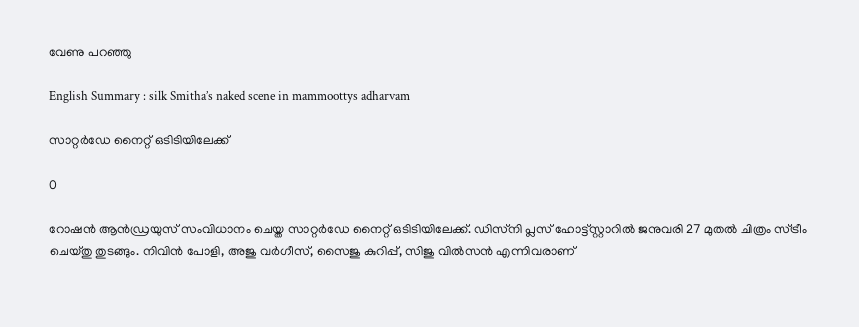വേണു പറഞ്ഞു

English Summary : silk Smitha’s naked scene in mammoottys adharvam

സാറ്റർഡേ നൈറ്റ്‌ ഒടിടിയിലേക്ക്

0

റോഷൻ ആൻഡ്രയുസ് സംവിധാനം ചെയ്ത സാറ്റർഡേ നൈറ്റ്‌ ഒടിടിയിലേക്ക്. ഡിസ്‌നി പ്ലസ് ഹോട്ട്സ്റ്റാറിൽ ജനുവരി 27 മുതൽ ചിത്രം സ്ട്രീം ചെയ്തു തുടങ്ങും. നിവിൻ പോളി, അജു വർഗീസ്, സൈജു കുറിപ്പ്, സിജു വിൽസൻ എന്നിവരാണ്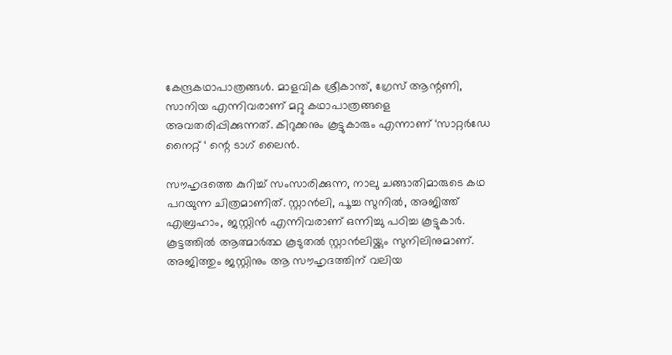കേന്ദ്രകഥാപാത്രങ്ങൾ. മാളവിക ശ്രീകാന്ത്, ഗ്രേസ് ആന്റണി, സാനിയ എന്നിവരാണ് മറ്റു കഥാപാത്രങ്ങളെ അവതരിപ്പിക്കുന്നത്. കിറുക്കനും കൂട്ടുകാരും എന്നാണ് ‘സാറ്റർഡേ നൈറ്റ്‌ ‘ ന്റെ ടാഗ് ലൈൻ.

സൗഹൃദത്തെ കുറിച്ച് സംസാരിക്കുന്ന, നാലു ചങ്ങാതിമാരുടെ കഥ പറയുന്ന ചിത്രമാണിത്. സ്റ്റാൻലി, പൂച്ച സുനിൽ, അജിത്ത് എബ്രഹാം, ജസ്റ്റിൻ എന്നിവരാണ് ഒന്നിച്ചു പഠിച്ച കൂട്ടുകാർ. കൂട്ടത്തിൽ ആത്മാർത്ഥ കൂടുതൽ സ്റ്റാൻലിയ്ക്കും സുനിലിനുമാണ്. അജിത്തും ജസ്റ്റിനും ആ സൗഹൃദത്തിന് വലിയ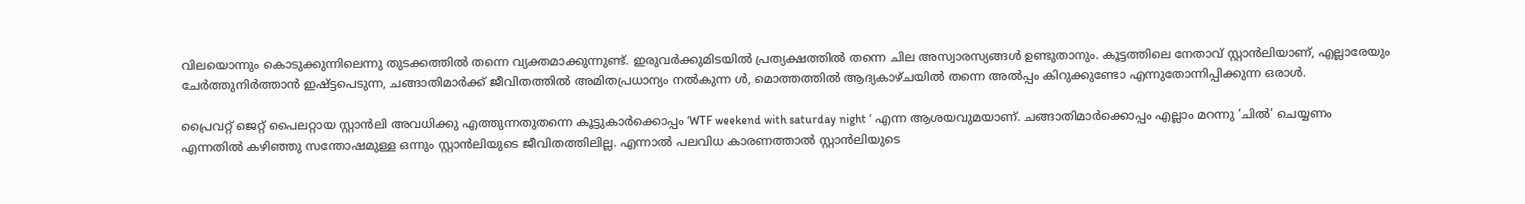വിലയൊന്നും കൊടുക്കുന്നിലെന്നു തുടക്കത്തിൽ തന്നെ വ്യക്തമാക്കുന്നുണ്ട്. ഇരുവർക്കുമിടയിൽ പ്രത്യക്ഷത്തിൽ തന്നെ ചില അസ്വാരസ്യങ്ങൾ ഉണ്ടുതാനും. കൂട്ടത്തിലെ നേതാവ് സ്റ്റാൻലിയാണ്, എല്ലാരേയും ചേർത്തുനിർത്താൻ ഇഷ്ട്ടപെടുന്ന, ചങ്ങാതിമാർക്ക് ജീവിതത്തിൽ അമിതപ്രധാന്യം നൽകുന്ന ൾ, മൊത്തത്തിൽ ആദ്യകാഴ്ചയിൽ തന്നെ അൽപ്പം കിറുക്കുണ്ടോ എന്നുതോന്നിപ്പിക്കുന്ന ഒരാൾ.

പ്രൈവറ്റ് ജെറ്റ് പൈലറ്റായ സ്റ്റാൻലി അവധിക്കു എത്തുന്നതുതന്നെ കൂട്ടുകാർക്കൊപ്പം ‘WTF weekend with saturday night ‘ എന്ന ആശയവുമയാണ്. ചങ്ങാതിമാർക്കൊപ്പം എല്ലാം മറന്നു ‘ചിൽ’ ചെയ്യണം എന്നതിൽ കഴിഞ്ഞു സന്തോഷമുള്ള ഒന്നും സ്റ്റാൻലിയുടെ ജീവിതത്തിലില്ല. എന്നാൽ പലവിധ കാരണത്താൽ സ്റ്റാൻലിയുടെ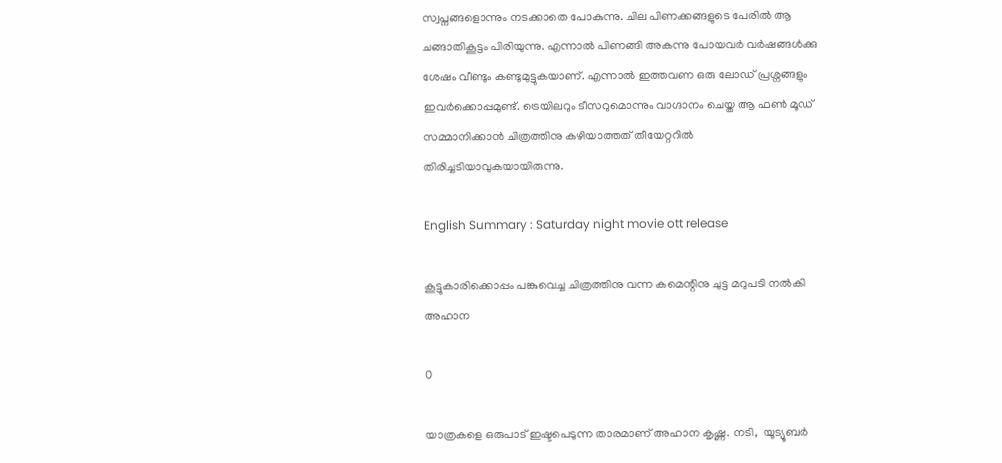സ്വപ്നങ്ങളൊന്നും നടക്കാതെ പോകുന്നു. ചില പിണക്കങ്ങളുടെ പേരിൽ ആ ചങ്ങാതികൂട്ടം പിരിയുന്നു. എന്നാൽ പിണങ്ങി അകന്നു പോയവർ വർഷങ്ങൾക്കു ശേഷം വീണ്ടും കണ്ടുമുട്ടുകയാണ്. എന്നാൽ ഇത്തവണ ഒരു ലോഡ് പ്രശ്നങ്ങളും ഇവർക്കൊപ്പമുണ്ട്. ട്രെയിലറും ടീസറുമൊന്നും വാഗ്ദാനം ചെയ്ത ആ ഫൺ മൂഡ്  സമ്മാനിക്കാൻ ചിത്രത്തിനു കഴിയാത്തത് തീയേറ്ററിൽ തിരിച്ചടിയാവുകയായിരുന്നു.

English Summary : Saturday night movie ott release

കൂട്ടുകാരിക്കൊപ്പം പങ്കുവെച്ച ചിത്രത്തിനു വന്ന കമെന്റിനു ചുട്ട മറുപടി നൽകി അഹാന

0

യാത്രകളെ ഒരുപാട് ഇഷ്ടപെടുന്ന താരമാണ് അഹാന കൃഷ്ണ. നടി,  യൂട്യൂബർ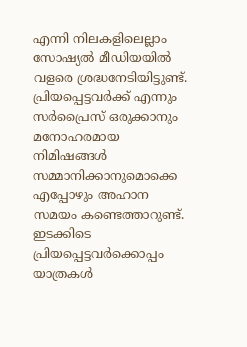എന്നി നിലകളിലെല്ലാം സോഷ്യൽ മീഡിയയിൽ വളരെ ശ്രദ്ധനേടിയിട്ടുണ്ട്. പ്രിയപ്പെട്ടവർക്ക്‌ എന്നും സർപ്രൈസ് ഒരുക്കാനും മനോഹരമായ നിമിഷങ്ങൾ സമ്മാനിക്കാനുമൊക്കെ എപ്പോഴും അഹാന സമയം കണ്ടെത്താറുണ്ട്. ഇടക്കിടെ പ്രിയപ്പെട്ടവർക്കൊപ്പം യാത്രകൾ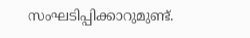സംഘടിപ്പിക്കാറുമുണ്ട്.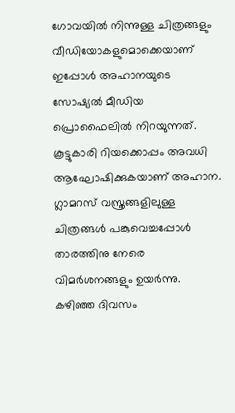ഗോവയിൽ നിന്നുള്ള ചിത്രങ്ങളും വീഡിയോകളുമൊക്കെയാണ് ഇപ്പോൾ അഹാനയുടെ സോഷ്യൽ മീഡിയ പ്രൊഫൈലിൽ നിറയുന്നത്. കൂട്ടുകാരി റിയക്കൊപ്പം അവധി ആഘോഷിക്കുകയാണ് അഹാന. ഗ്ലാമറസ് വസ്ത്രങ്ങളിലുള്ള ചിത്രങ്ങൾ പങ്കുവെച്ചപ്പോൾ താരത്തിനു നേരെ വിമർശനങ്ങളും ഉയർന്നു. കഴിഞ്ഞ ദിവസം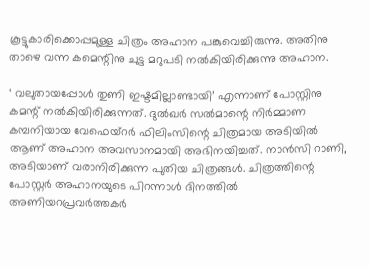കൂട്ടുകാരിക്കൊപ്പമുള്ള ചിത്രം അഹാന പങ്കുവെച്ചിരുന്നു. അതിനു താഴെ വന്ന കമെന്റിനു ചുട്ട മറുപടി നൽകിയിരിക്കുന്നു അഹാന.

‘ വലുതായപ്പോൾ തുണി ഇഷ്ടമില്ലാണ്ടായി’ എന്നാണ് പോസ്റ്റിനു കമന്റ്‌ നൽകിയിരിക്കുന്നത്. ദുൽഖർ സൽമാന്റെ നിർമ്മാണ കമ്പനിയായ വേഫെയ്റർ ഫിലിംസിന്റെ ചിത്രമായ അടിയിൽ ആണ് അഹാന അവസാനമായി അഭിനയിച്ചത്. നാൻസി റാണി, അടിയാണ് വരാനിരിക്കുന്ന പുതിയ ചിത്രങ്ങൾ. ചിത്രത്തിന്റെ പോസ്റ്റർ അഹാനയുടെ പിറന്നാൾ ദിനത്തിൽ അണിയറപ്രവർത്തകർ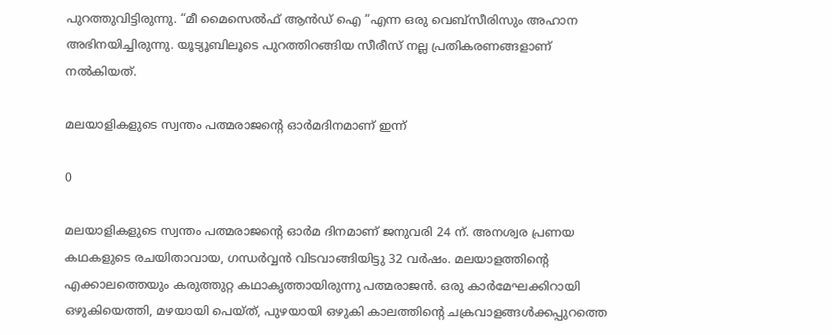പുറത്തുവിട്ടിരുന്നു. “മീ മൈസെൽഫ് ആൻഡ് ഐ “എന്ന ഒരു വെബ്സീരിസും അഹാന അഭിനയിച്ചിരുന്നു. യൂട്യൂബിലൂടെ പുറത്തിറങ്ങിയ സീരീസ് നല്ല പ്രതികരണങ്ങളാണ് നൽകിയത്.

മലയാളികളുടെ സ്വന്തം പത്മരാജന്റെ ഓർമദിനമാണ് ഇന്ന്

0

മലയാളികളുടെ സ്വന്തം പത്മരാജന്റെ ഓർമ ദിനമാണ് ജനുവരി 24 ന്. അനശ്വര പ്രണയ കഥകളുടെ രചയിതാവായ, ഗന്ധർവ്വൻ വിടവാങ്ങിയിട്ടു 32 വർഷം. മലയാളത്തിന്റെ എക്കാലത്തെയും കരുത്തുറ്റ കഥാകൃത്തായിരുന്നു പത്മരാജൻ. ഒരു കാർമേഘക്കിറായി ഒഴുകിയെത്തി, മഴയായി പെയ്ത്, പുഴയായി ഒഴുകി കാലത്തിന്റെ ചക്രവാളങ്ങൾക്കപ്പുറത്തെ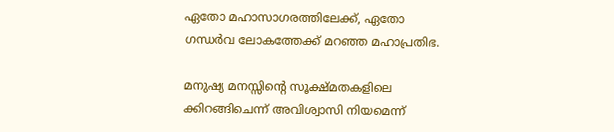ഏതോ മഹാസാഗരത്തിലേക്ക്, ഏതോ ഗന്ധർവ ലോകത്തേക്ക് മറഞ്ഞ മഹാപ്രതിഭ.

മനുഷ്യ മനസ്സിന്റെ സൂക്ഷ്മതകളിലെ ക്കിറങ്ങിചെന്ന് അവിശ്വാസി നിയമെന്ന്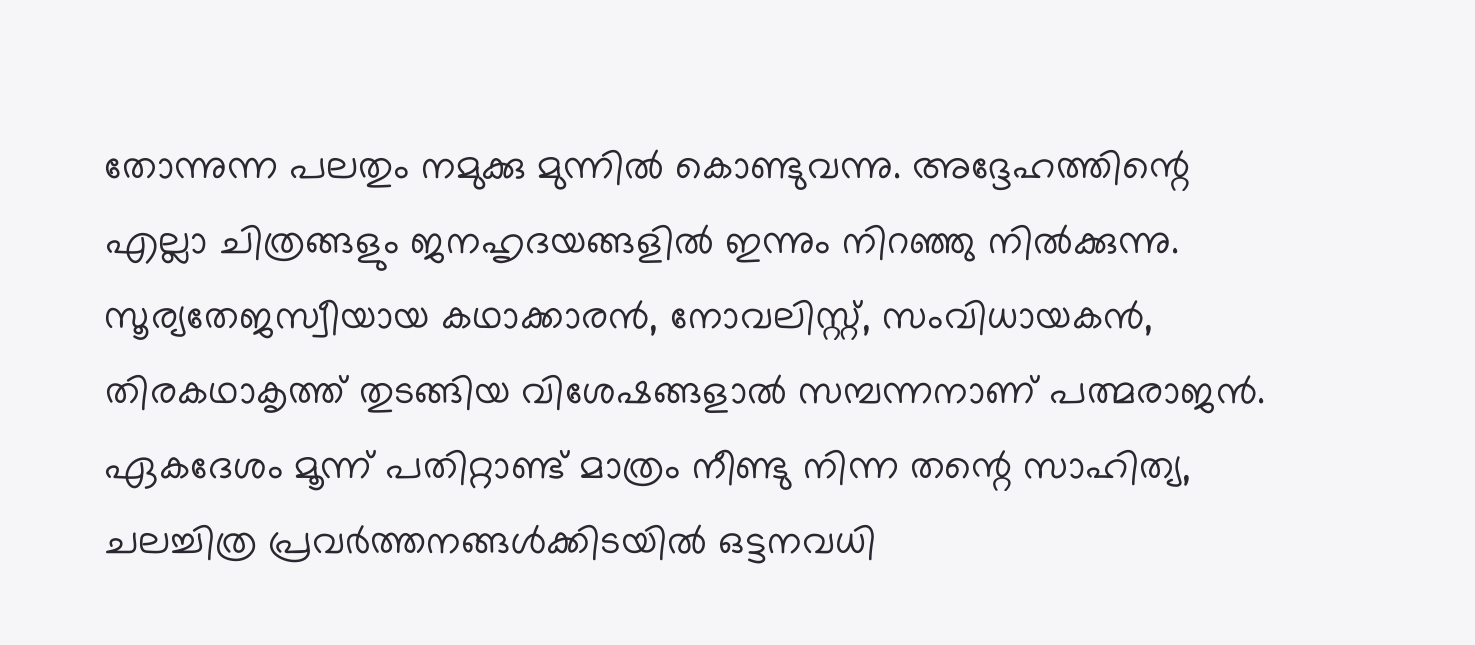തോന്നുന്ന പലതും നമുക്കു മുന്നിൽ കൊണ്ടുവന്നു. അദ്ദേഹത്തിന്റെ എല്ലാ ചിത്രങ്ങളും ജനഹൃദയങ്ങളിൽ ഇന്നും നിറഞ്ഞു നിൽക്കുന്നു. സൂര്യതേജസ്വീയായ കഥാക്കാരൻ, നോവലിസ്റ്റ്, സംവിധായകൻ, തിരകഥാകൃത്ത് തുടങ്ങിയ വിശേഷങ്ങളാൽ സമ്പന്നനാണ് പത്മരാജൻ. ഏകദേശം മൂന്ന് പതിറ്റാണ്ട് മാത്രം നീണ്ടു നിന്ന തന്റെ സാഹിത്യ, ചലച്ചിത്ര പ്രവർത്തനങ്ങൾക്കിടയിൽ ഒട്ടനവധി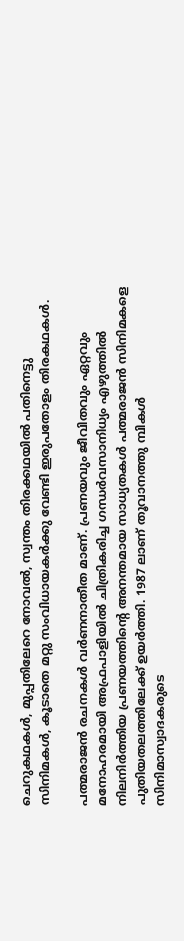ചെറുകഥകൾ, മുപ്പതിലേറെ നോവൽ, സ്വന്തം തിരക്കഥയിൽ പതിനെട്ടു സിനിമകൾ, കൂടാതെ മറ്റു സംവിധായകർക്കു വേണ്ടി ഇരുപതോളം തിരകഥകൾ.

പത്മരാജൻ രചനകൾ വർണനാതീത മാണ്. പ്രണയവും ജീവിതവും ഏറ്റവും മനോഹരമായി അഫ്രപാളിയിൽ ചിത്രികരിച്ച ഗന്ധർവസാനിധ്യം എഴുത്തിൽ നിലനിർത്തിയ പ്രണയത്തിന്റെ അനന്തമായ സാധ്യതകൾ പത്മരാജൻ സിനിമകളെ പുതിയതലത്തിലേക്ക് ഉയർത്തി. 1987 ലാണ് തൂവാനത്തു മ്പികൾ സിനിമാസ്വാദകരുടെ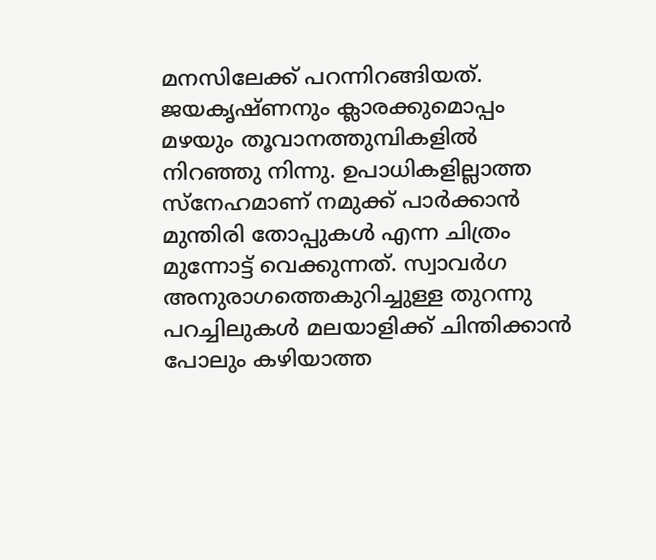മനസിലേക്ക് പറന്നിറങ്ങിയത്. ജയകൃഷ്ണനും ക്ലാരക്കുമൊപ്പം മഴയും തൂവാനത്തുമ്പികളിൽ നിറഞ്ഞു നിന്നു. ഉപാധികളില്ലാത്ത സ്നേഹമാണ് നമുക്ക് പാർക്കാൻ മുന്തിരി തോപ്പുകൾ എന്ന ചിത്രം മുന്നോട്ട് വെക്കുന്നത്. സ്വാവർഗ അനുരാഗത്തെകുറിച്ചുള്ള തുറന്നു പറച്ചിലുകൾ മലയാളിക്ക് ചിന്തിക്കാൻ പോലും കഴിയാത്ത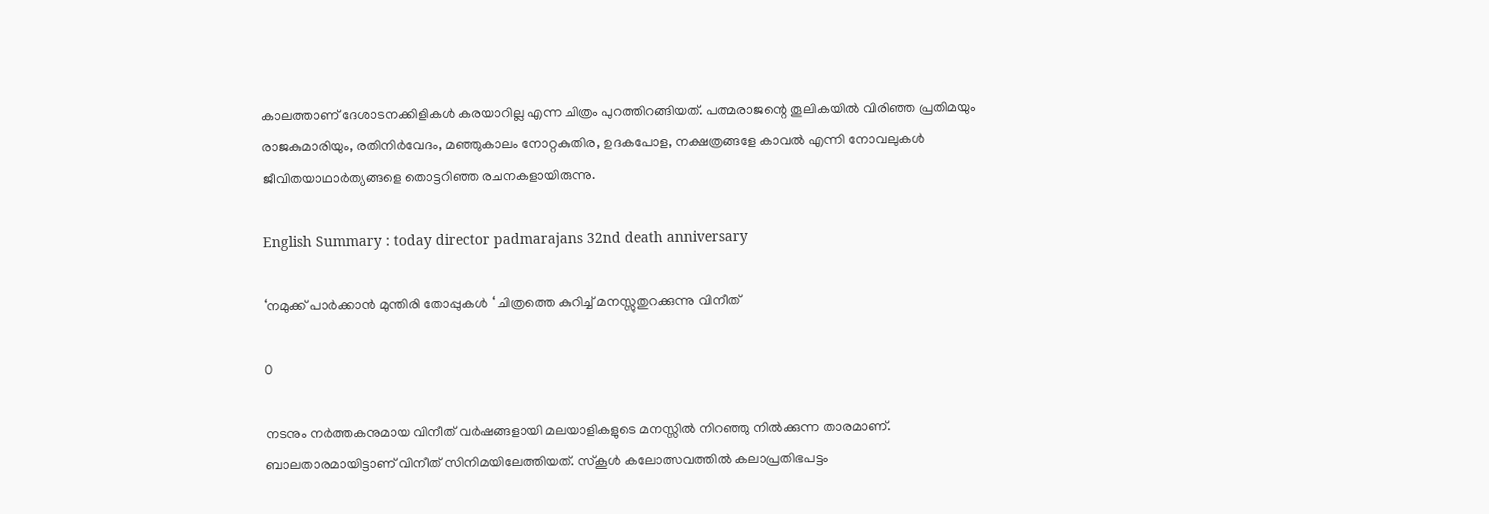കാലത്താണ് ദേശാടനക്കിളികൾ കരയാറില്ല എന്ന ചിത്രം പുറത്തിറങ്ങിയത്. പത്മരാജന്റെ തൂലികയിൽ വിരിഞ്ഞ പ്രതിമയും രാജകുമാരിയും, രതിനിർവേദം, മഞ്ഞുകാലം നോറ്റകുതിര, ഉദകപോള, നക്ഷത്രങ്ങളേ കാവൽ എന്നി നോവലുകൾ ജീവിതയാഥാർത്യങ്ങളെ തൊട്ടറിഞ്ഞ രചനകളായിരുന്നു.

English Summary : today director padmarajans 32nd death anniversary

‘നമുക്ക് പാർക്കാൻ മുന്തിരി തോപ്പുകൾ ‘ ചിത്രത്തെ കുറിച്ച് മനസ്സുതുറക്കുന്നു വിനീത്

0

നടനും നർത്തകനുമായ വിനീത് വർഷങ്ങളായി മലയാളികളുടെ മനസ്സിൽ നിറഞ്ഞു നിൽക്കുന്ന താരമാണ്. ബാലതാരമായിട്ടാണ് വിനീത് സിനിമയിലേത്തിയത്. സ്കൂൾ കലോത്സവത്തിൽ കലാപ്രതിഭപട്ടം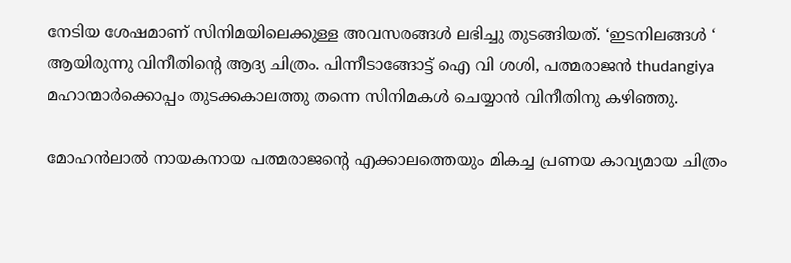നേടിയ ശേഷമാണ് സിനിമയിലെക്കുള്ള അവസരങ്ങൾ ലഭിച്ചു തുടങ്ങിയത്. ‘ഇടനിലങ്ങൾ ‘ ആയിരുന്നു വിനീതിന്റെ ആദ്യ ചിത്രം. പിന്നീടാങ്ങോട്ട് ഐ വി ശശി, പത്മരാജൻ thudangiya മഹാന്മാർക്കൊപ്പം തുടക്കകാലത്തു തന്നെ സിനിമകൾ ചെയ്യാൻ വിനീതിനു കഴിഞ്ഞു.

മോഹൻലാൽ നായകനായ പത്മരാജന്റെ എക്കാലത്തെയും മികച്ച പ്രണയ കാവ്യമായ ചിത്രം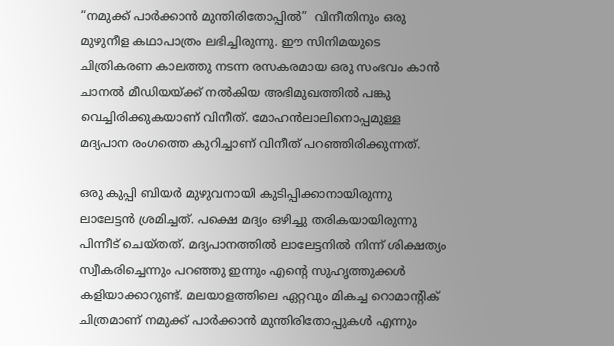“നമുക്ക് പാർക്കാൻ മുന്തിരിതോപ്പിൽ”  വിനീതിനും ഒരു മുഴുനീള കഥാപാത്രം ലഭിച്ചിരുന്നു. ഈ സിനിമയുടെ ചിത്രികരണ കാലത്തു നടന്ന രസകരമായ ഒരു സംഭവം കാൻ ചാനൽ മീഡിയയ്ക്ക് നൽകിയ അഭിമുഖത്തിൽ പങ്കു വെച്ചിരിക്കുകയാണ് വിനീത്. മോഹൻലാലിനൊപ്പമുള്ള മദ്യപാന രംഗത്തെ കുറിച്ചാണ് വിനീത് പറഞ്ഞിരിക്കുന്നത്.

ഒരു കുപ്പി ബിയർ മുഴുവനായി കുടിപ്പിക്കാനായിരുന്നു ലാലേട്ടൻ ശ്രമിച്ചത്. പക്ഷെ മദ്യം ഒഴിച്ചു തരികയായിരുന്നു പിന്നീട് ചെയ്തത്. മദ്യപാനത്തിൽ ലാലേട്ടനിൽ നിന്ന് ശിക്ഷത്യം സ്വീകരിച്ചെന്നും പറഞ്ഞു ഇന്നും എന്റെ സുഹൃത്തുക്കൾ കളിയാക്കാറുണ്ട്. മലയാളത്തിലെ ഏറ്റവും മികച്ച റൊമാന്റിക് ചിത്രമാണ് നമുക്ക് പാർക്കാൻ മുന്തിരിതോപ്പുകൾ എന്നും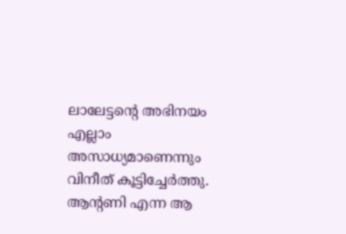ലാലേട്ടന്റെ അഭിനയം എല്ലാം അസാധ്യമാണെന്നും വിനീത് കൂട്ടിച്ചേർത്തു. ആന്റണി എന്ന ആ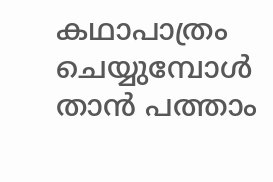കഥാപാത്രം ചെയ്യുമ്പോൾ താൻ പത്താം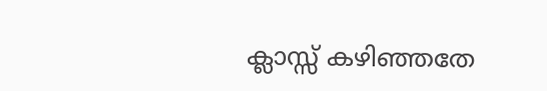ക്ലാസ്സ്‌ കഴിഞ്ഞതേ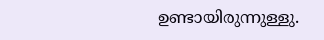ഉണ്ടായിരുന്നുള്ളു.